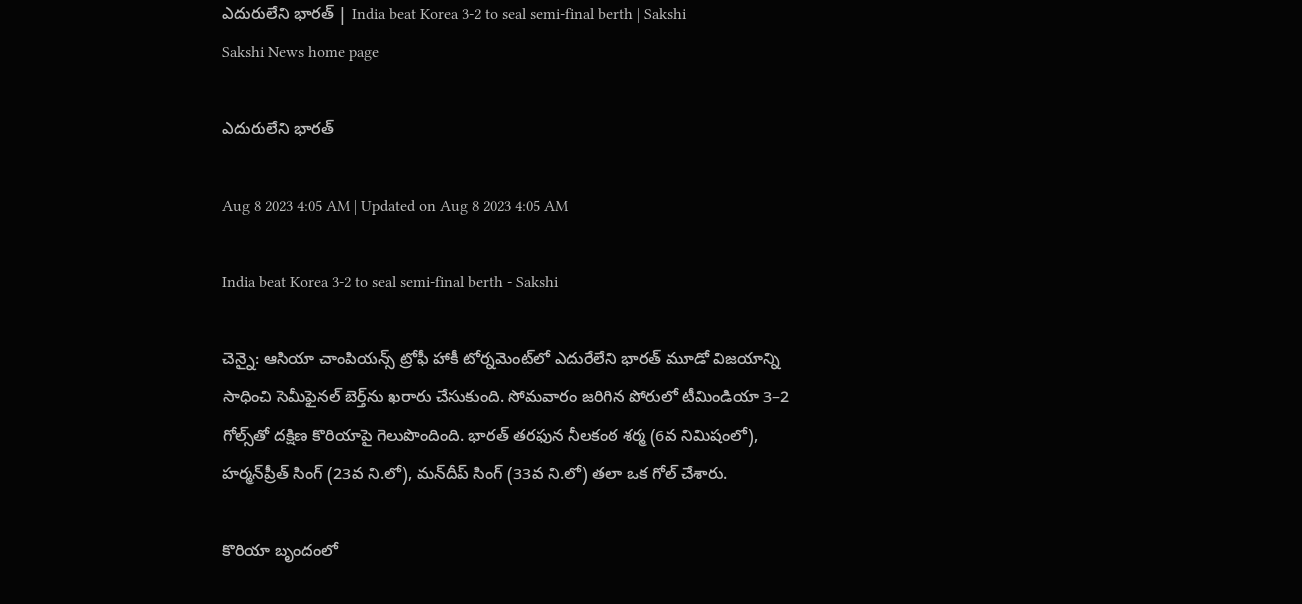ఎదురులేని భారత్‌ | India beat Korea 3-2 to seal semi-final berth | Sakshi
Sakshi News home page

ఎదురులేని భారత్‌

Aug 8 2023 4:05 AM | Updated on Aug 8 2023 4:05 AM

India beat Korea 3-2 to seal semi-final berth - Sakshi

చెన్నై: ఆసియా చాంపియన్స్‌ ట్రోఫీ హాకీ టోర్నమెంట్‌లో ఎదురేలేని భారత్‌ మూడో విజయాన్ని సాధించి సెమీఫైనల్‌ బెర్త్‌ను ఖరారు చేసుకుంది. సోమవారం జరిగిన పోరులో టీమిండియా 3–2 గోల్స్‌తో దక్షిణ కొరియాపై గెలుపొందింది. భారత్‌ తరఫున నీలకంఠ శర్మ (6వ నిమిషంలో), హర్మన్‌ప్రీత్‌ సింగ్‌ (23వ ని.లో), మన్‌దీప్‌ సింగ్‌ (33వ ని.లో) తలా ఒక గోల్‌ చేశారు.

కొరియా బృందంలో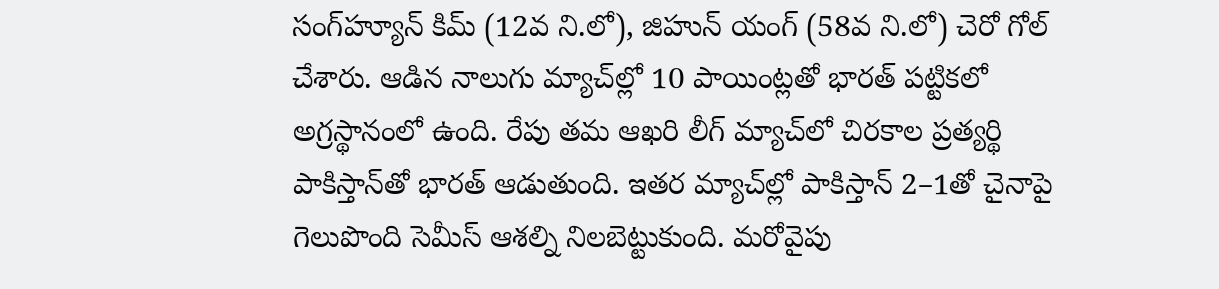సంగ్‌హ్యూన్‌ కిమ్‌ (12వ ని.లో), జిహున్‌ యంగ్‌ (58వ ని.లో) చెరో గోల్‌ చేశారు. ఆడిన నాలుగు మ్యాచ్‌ల్లో 10 పాయింట్లతో భారత్‌ పట్టికలో అగ్రస్థానంలో ఉంది. రేపు తమ ఆఖరి లీగ్‌ మ్యాచ్‌లో చిరకాల ప్రత్యర్థి పాకిస్తాన్‌తో భారత్‌ ఆడుతుంది. ఇతర మ్యాచ్‌ల్లో పాకిస్తాన్‌ 2–1తో చైనాపై గెలుపొంది సెమీస్‌ ఆశల్ని నిలబెట్టుకుంది. మరోవైపు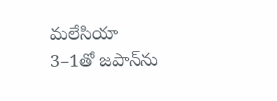మలేసియా 3–1తో జపాన్‌ను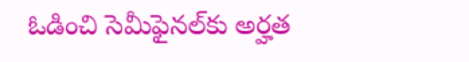ఓడించి సెమీఫైనల్‌కు అర్హత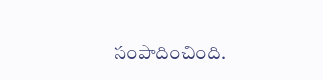సంపాదించింది.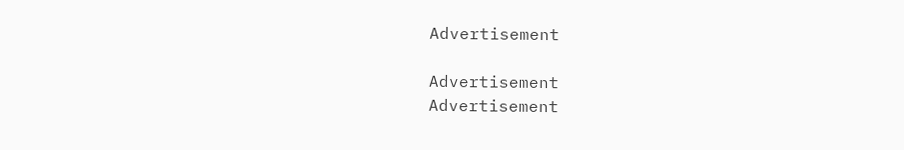Advertisement

Advertisement
Advertisement